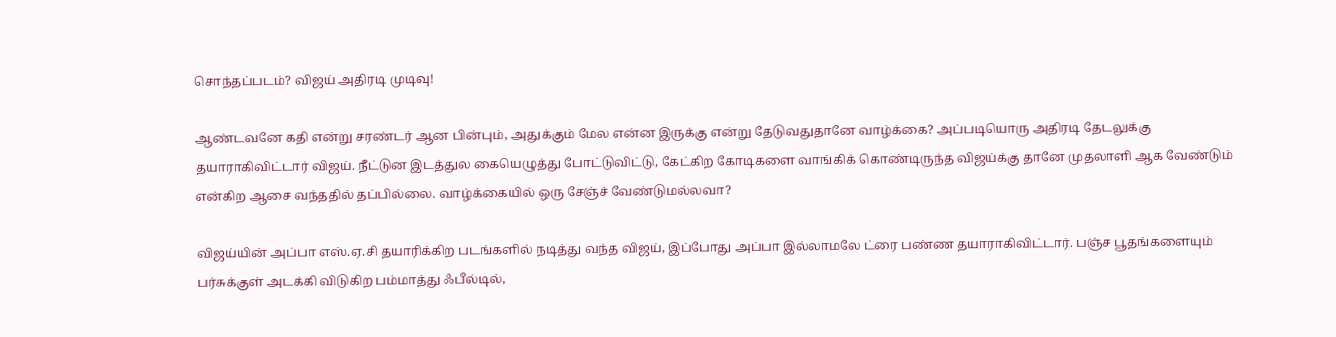சொந்தப்படம்? விஜய் அதிரடி முடிவு!

ஆண்டவனே கதி என்று சரண்டர் ஆன பின்பும், அதுக்கும் மேல என்ன இருக்கு என்று தேடுவதுதானே வாழ்க்கை? அப்படியொரு அதிரடி தேடலுக்கு தயாராகிவிட்டார் விஜய். நீட்டுன இடத்துல கையெழுத்து போட்டுவிட்டு, கேட்கிற கோடிகளை வாங்கிக் கொண்டிருந்த விஜய்க்கு தானே முதலாளி ஆக வேண்டும் என்கிற ஆசை வந்ததில் தப்பில்லை. வாழ்க்கையில் ஒரு சேஞ்ச் வேண்டுமல்லவா?

விஜய்யின் அப்பா எஸ்.ஏ.சி தயாரிக்கிற படங்களில் நடித்து வந்த விஜய், இப்போது அப்பா இல்லாமலே ட்ரை பண்ண தயாராகிவிட்டார். பஞ்ச பூதங்களையும் பர்சுக்குள் அடக்கி விடுகிற பம்மாத்து ஃபீல்டில்,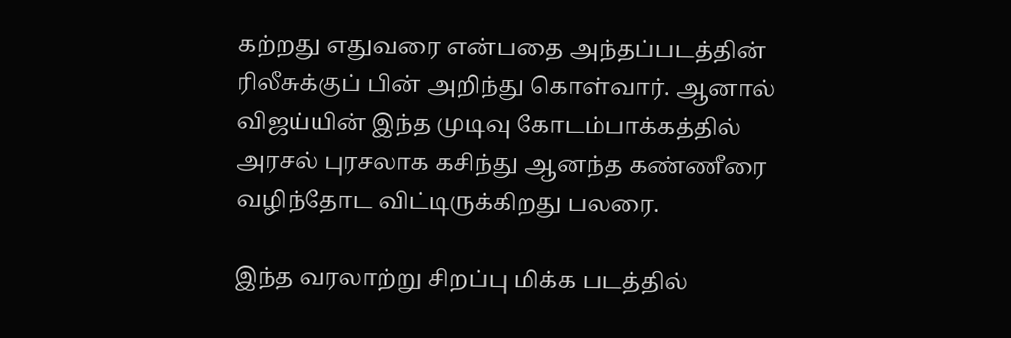கற்றது எதுவரை என்பதை அந்தப்படத்தின் ரிலீசுக்குப் பின் அறிந்து கொள்வார். ஆனால் விஜய்யின் இந்த முடிவு கோடம்பாக்கத்தில் அரசல் புரசலாக கசிந்து ஆனந்த கண்ணீரை வழிந்தோட விட்டிருக்கிறது பலரை.

இந்த வரலாற்று சிறப்பு மிக்க படத்தில்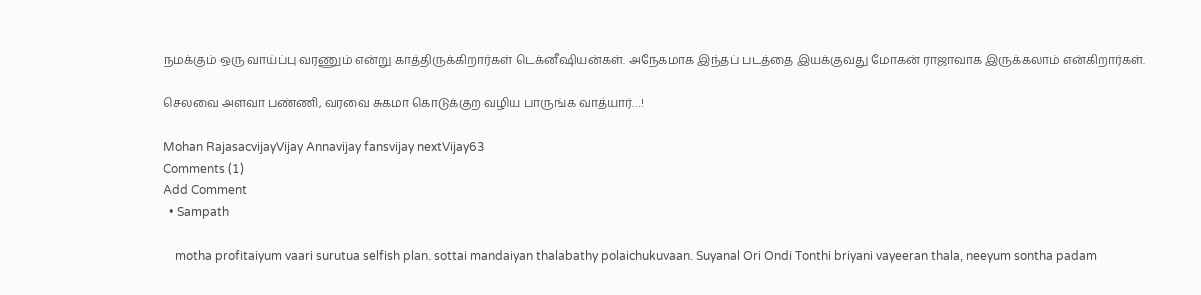நமக்கும் ஒரு வாய்ப்பு வரணும் என்று காத்திருக்கிறார்கள் டெக்னீஷியன்கள். அநேகமாக இந்தப் படத்தை இயக்குவது மோகன் ராஜாவாக இருக்கலாம் என்கிறார்கள்.

செலவை அளவா பண்ணி, வரவை சுகமா கொடுக்குற வழிய பாருங்க வாத்யார்…!

Mohan RajasacvijayVijay Annavijay fansvijay nextVijay63
Comments (1)
Add Comment
  • Sampath

    motha profitaiyum vaari surutua selfish plan. sottai mandaiyan thalabathy polaichukuvaan. Suyanal Ori Ondi Tonthi briyani vayeeran thala, neeyum sontha padam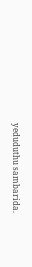yeduduthu sambarida.